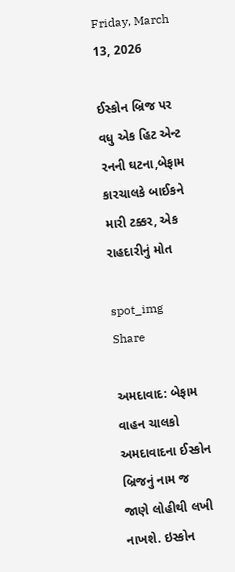Friday, March 13, 2026

ઈસ્કોન બ્રિજ પર વધુ એક હિટ એન્ટ રનની ઘટના,બેફામ કારચાલકે બાઈકને મારી ટક્કર, એક રાહદારીનું મોત

spot_img
Share

અમદાવાદ: બેફામ વાહન ચાલકો અમદાવાદના ઈસ્કોન બ્રિજનું નામ જ જાણે લોહીથી લખી નાખશે. ઇસ્કોન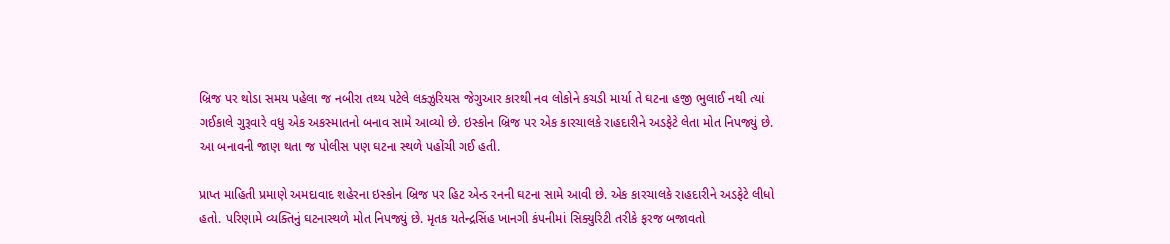બ્રિજ પર થોડા સમય પહેલા જ નબીરા તથ્ય પટેલે લક્ઝુરિયસ જેગુઆર કારથી નવ લોકોને કચડી માર્યા તે ઘટના હજી ભુલાઈ નથી ત્યાં ગઈકાલે ગુરૂવારે વધુ એક અકસ્માતનો બનાવ સામે આવ્યો છે. ઇસ્કોન બ્રિજ પર એક કારચાલકે રાહદારીને અડફેટે લેતા મોત નિપજ્યું છે. આ બનાવની જાણ થતા જ પોલીસ પણ ઘટના સ્થળે પહોંચી ગઈ હતી.

પ્રાપ્ત માહિતી પ્રમાણે અમદાવાદ શહેરના ઇસ્કોન બ્રિજ પર હિટ એન્ડ રનની ઘટના સામે આવી છે. એક કારચાલકે રાહદારીને અડફેટે લીધો હતો. પરિણામે વ્યક્તિનું ઘટનાસ્થળે મોત નિપજ્યું છે. મૃતક યતેન્દ્રસિંહ ખાનગી કંપનીમાં સિક્યુરિટી તરીકે ફરજ બજાવતો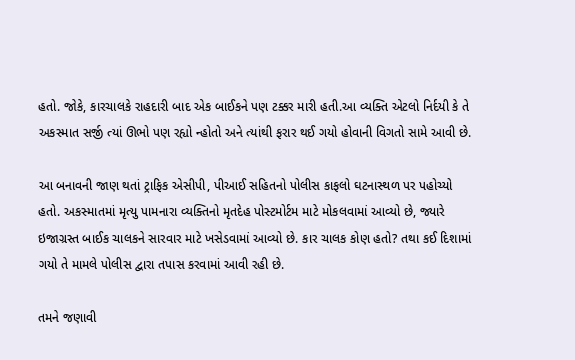હતો. જોકે, કારચાલકે રાહદારી બાદ એક બાઈકને પણ ટક્કર મારી હતી.આ વ્યક્તિ એટલો નિર્દયી કે તે અકસ્માત સર્જી ત્યાં ઊભો પણ રહ્યો ન્હોતો અને ત્યાંથી ફરાર થઈ ગયો હોવાની વિગતો સામે આવી છે.

આ બનાવની જાણ થતાં ટ્રાફિક એસીપી, પીઆઈ સહિતનો પોલીસ કાફલો ઘટનાસ્થળ પર પહોચ્યો હતો. અકસ્માતમાં મૃત્યુ પામનારા વ્યક્તિનો મૃતદેહ પોસ્ટમોર્ટમ માટે મોકલવામાં આવ્યો છે, જ્યારે ઇજાગ્રસ્ત બાઈક ચાલકને સારવાર માટે ખસેડવામાં આવ્યો છે. કાર ચાલક કોણ હતો? તથા કઈ દિશામાં ગયો તે મામલે પોલીસ દ્વારા તપાસ કરવામાં આવી રહી છે.

તમને જણાવી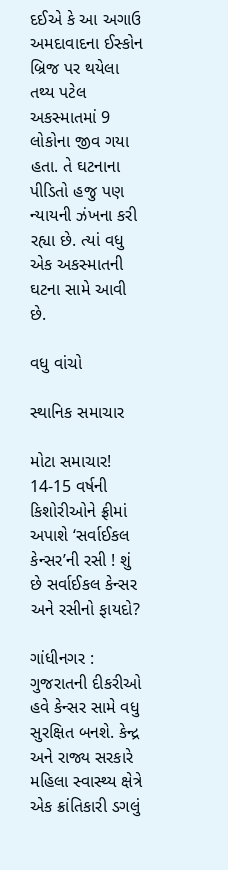દઈએ કે આ અગાઉ અમદાવાદના ઈસ્કોન બ્રિજ પર થયેલા તથ્ય પટેલ અકસ્માતમાં 9 લોકોના જીવ ગયા હતા. તે ઘટનાના પીડિતો હજુ પણ ન્યાયની ઝંખના કરી રહ્યા છે. ત્યાં વધુ એક અકસ્માતની ઘટના સામે આવી છે.

વધુ વાંચો

સ્થાનિક સમાચાર

મોટા સમાચાર! 14-15 વર્ષની કિશોરીઓને ફ્રીમાં અપાશે ‘સર્વાઈકલ કેન્સર’ની રસી ! શું છે સર્વાઈકલ કેન્સર અને રસીનો ફાયદો?

ગાંધીનગર : ગુજરાતની દીકરીઓ હવે કેન્સર સામે વધુ સુરક્ષિત બનશે. કેન્દ્ર અને રાજ્ય સરકારે મહિલા સ્વાસ્થ્ય ક્ષેત્રે એક ક્રાંતિકારી ડગલું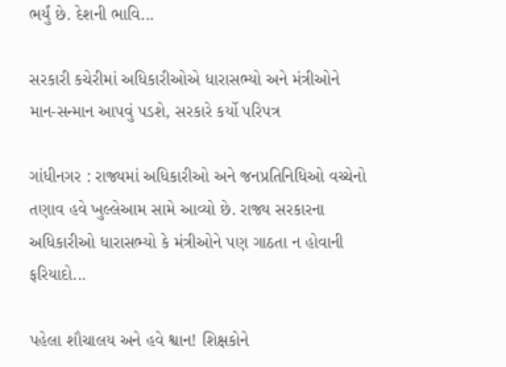ભર્યું છે. દેશની ભાવિ...

સરકારી કચેરીમાં અધિકારીઓએ ધારાસભ્યો અને મંત્રીઓને માન-સન્માન આપવું પડશે, સરકારે કર્યો પરિપત્ર

ગાંધીનગર : રાજ્યમાં અધિકારીઓ અને જનપ્રતિનિધિઓ વચ્ચેનો તણાવ હવે ખુલ્લેઆમ સામે આવ્યો છે. રાજ્ય સરકારના અધિકારીઓ ધારાસભ્યો કે મંત્રીઓને પણ ગાઠતા ન હોવાની ફરિયાદો...

પહેલા શૌચાલય અને હવે શ્વાન! શિક્ષકોને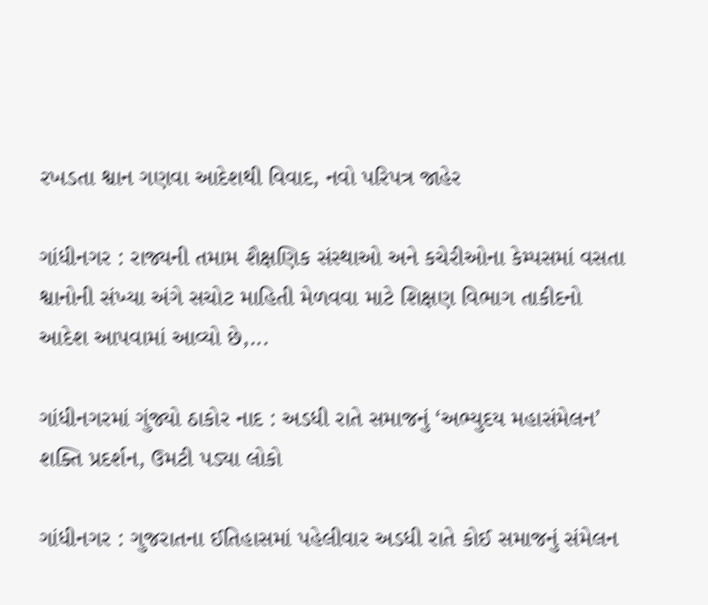રખડતા શ્વાન ગણવા આદેશથી વિવાદ, નવો પરિપત્ર જાહેર

ગાંધીનગર : રાજ્યની તમામ શૈક્ષણિક સંસ્થાઓ અને કચેરીઓના કેમ્પસમાં વસતા શ્વાનોની સંખ્યા અંગે સચોટ માહિતી મેળવવા માટે શિક્ષણ વિભાગ તાકીદનો આદેશ આપવામાં આવ્યો છે,...

ગાંધીનગરમાં ગુંજ્યો ઠાકોર નાદ : અડધી રાતે સમાજનું ‘અભ્યુદય મહાસંમેલન’ શક્તિ પ્રદર્શન, ઉમટી પડ્યા લોકો

ગાંધીનગર : ગુજરાતના ઈતિહાસમાં પહેલીવાર અડધી રાતે કોઈ સમાજનું સંમેલન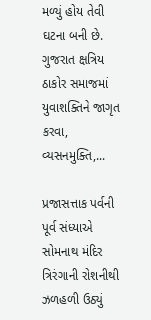મળ્યું હોય તેવી ઘટના બની છે. ગુજરાત ક્ષત્રિય ઠાકોર સમાજમાં યુવાશક્તિને જાગૃત કરવા, વ્યસનમુક્તિ,...

પ્રજાસત્તાક પર્વની પૂર્વ સંધ્યાએ સોમનાથ મંદિર ત્રિરંગાની રોશનીથી ઝળહળી ઉઠ્યું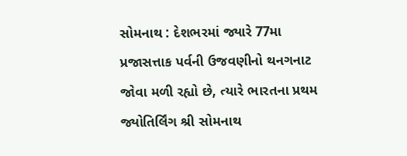સોમનાથ : દેશભરમાં જ્યારે 77મા પ્રજાસત્તાક પર્વની ઉજવણીનો થનગનાટ જોવા મળી રહ્યો છે, ત્યારે ભારતના પ્રથમ જ્યોતિર્લિંગ શ્રી સોમનાથ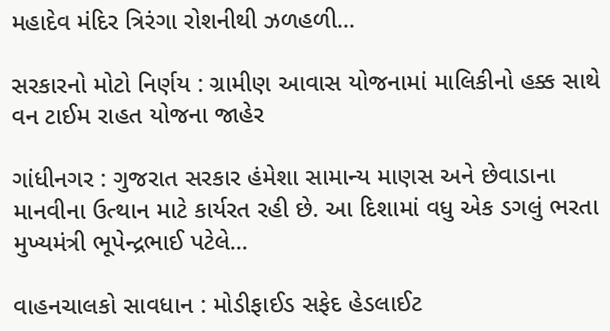મહાદેવ મંદિર ત્રિરંગા રોશનીથી ઝળહળી...

સરકારનો મોટો નિર્ણય : ગ્રામીણ આવાસ યોજનામાં માલિકીનો હક્ક સાથે વન ટાઈમ રાહત યોજના જાહેર

ગાંધીનગર : ગુજરાત સરકાર હંમેશા સામાન્ય માણસ અને છેવાડાના માનવીના ઉત્થાન માટે કાર્યરત રહી છે. આ દિશામાં વધુ એક ડગલું ભરતા મુખ્યમંત્રી ભૂપેન્દ્રભાઈ પટેલે...

વાહનચાલકો સાવધાન : મોડીફાઈડ સફેદ હેડલાઈટ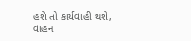હશે તો કાર્યવાહી થશે, વાહન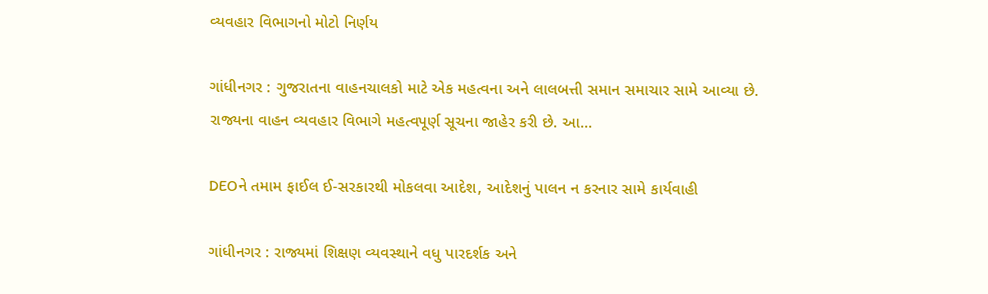વ્યવહાર વિભાગનો મોટો નિર્ણય

ગાંધીનગર : ગુજરાતના વાહનચાલકો માટે એક મહત્વના અને લાલબત્તી સમાન સમાચાર સામે આવ્યા છે. રાજ્યના વાહન વ્યવહાર વિભાગે મહત્વપૂર્ણ સૂચના જાહેર કરી છે. આ...

DEOને તમામ ફાઈલ ઈ-સરકારથી મોકલવા આદેશ, આદેશનું પાલન ન કરનાર સામે કાર્યવાહી

ગાંધીનગર : રાજ્યમાં શિક્ષણ વ્યવસ્થાને વધુ પારદર્શક અને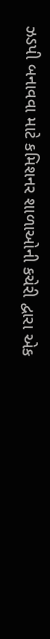ઝડપી બનાવવા માટે કમિશનર શાળાઓની કચેરી દ્વારા એક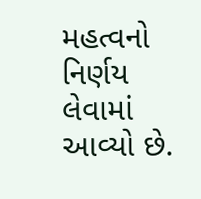મહત્વનો નિર્ણય લેવામાં આવ્યો છે.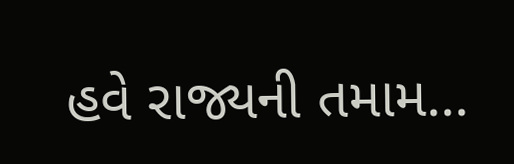હવે રાજ્યની તમામ...